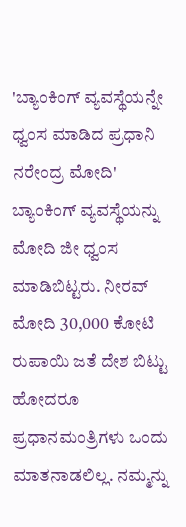'ಬ್ಯಾಂಕಿಂಗ್ ವ್ಯವಸ್ಥೆಯನ್ನೇ ಧ್ವಂಸ ಮಾಡಿದ ಪ್ರಧಾನಿ ನರೇಂದ್ರ ಮೋದಿ'
ಬ್ಯಾಂಕಿಂಗ್ ವ್ಯವಸ್ಥೆಯನ್ನು ಮೋದಿ ಜೀ ಧ್ವಂಸ ಮಾಡಿಬಿಟ್ಟರು. ನೀರವ್ ಮೋದಿ 30,000 ಕೋಟಿ ರುಪಾಯಿ ಜತೆ ದೇಶ ಬಿಟ್ಟು ಹೋದರೂ ಪ್ರಧಾನಮಂತ್ರಿಗಳು ಒಂದು ಮಾತನಾಡಲಿಲ್ಲ. ನಮ್ಮನ್ನು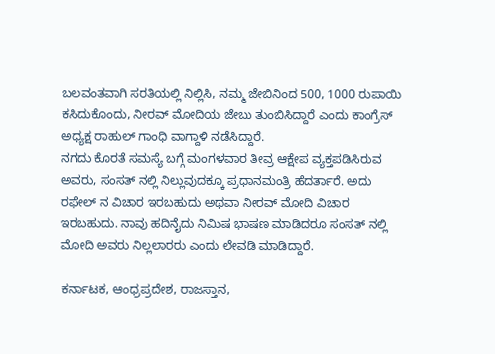ಬಲವಂತವಾಗಿ ಸರತಿಯಲ್ಲಿ ನಿಲ್ಲಿಸಿ, ನಮ್ಮ ಜೇಬಿನಿಂದ 500, 1000 ರುಪಾಯಿ ಕಸಿದುಕೊಂದು, ನೀರವ್ ಮೋದಿಯ ಜೇಬು ತುಂಬಿಸಿದ್ದಾರೆ ಎಂದು ಕಾಂಗ್ರೆಸ್ ಅಧ್ಯಕ್ಷ ರಾಹುಲ್ ಗಾಂಧಿ ವಾಗ್ದಾಳಿ ನಡೆಸಿದ್ದಾರೆ.
ನಗದು ಕೊರತೆ ಸಮಸ್ಯೆ ಬಗ್ಗೆ ಮಂಗಳವಾರ ತೀವ್ರ ಆಕ್ಷೇಪ ವ್ಯಕ್ತಪಡಿಸಿರುವ ಅವರು, ಸಂಸತ್ ನಲ್ಲಿ ನಿಲ್ಲುವುದಕ್ಕೂ ಪ್ರಧಾನಮಂತ್ರಿ ಹೆದರ್ತಾರೆ. ಅದು ರಫೇಲ್ ನ ವಿಚಾರ ಇರಬಹುದು ಅಥವಾ ನೀರವ್ ಮೋದಿ ವಿಚಾರ ಇರಬಹುದು. ನಾವು ಹದಿನೈದು ನಿಮಿಷ ಭಾಷಣ ಮಾಡಿದರೂ ಸಂಸತ್ ನಲ್ಲಿ ಮೋದಿ ಅವರು ನಿಲ್ಲಲಾರರು ಎಂದು ಲೇವಡಿ ಮಾಡಿದ್ದಾರೆ.

ಕರ್ನಾಟಕ, ಆಂಧ್ರಪ್ರದೇಶ, ರಾಜಸ್ತಾನ,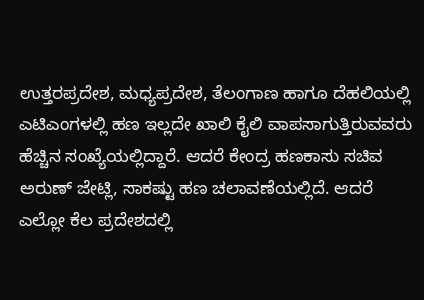ಉತ್ತರಪ್ರದೇಶ, ಮಧ್ಯಪ್ರದೇಶ, ತೆಲಂಗಾಣ ಹಾಗೂ ದೆಹಲಿಯಲ್ಲಿ ಎಟಿಎಂಗಳಲ್ಲಿ ಹಣ ಇಲ್ಲದೇ ಖಾಲಿ ಕೈಲಿ ವಾಪಸಾಗುತ್ತಿರುವವರು ಹೆಚ್ಚಿನ ಸಂಖ್ಯೆಯಲ್ಲಿದ್ದಾರೆ. ಆದರೆ ಕೇಂದ್ರ ಹಣಕಾಸು ಸಚಿವ ಅರುಣ್ ಜೇಟ್ಲಿ, ಸಾಕಷ್ಟು ಹಣ ಚಲಾವಣೆಯಲ್ಲಿದೆ. ಆದರೆ ಎಲ್ಲೋ ಕೆಲ ಪ್ರದೇಶದಲ್ಲಿ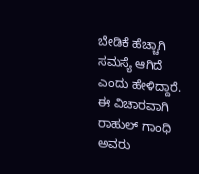ಬೇಡಿಕೆ ಹೆಚ್ಚಾಗಿ ಸಮಸ್ಯೆ ಆಗಿದೆ ಎಂದು ಹೇಳಿದ್ದಾರೆ.
ಈ ವಿಚಾರವಾಗಿ ರಾಹುಲ್ ಗಾಂಧಿ ಅವರು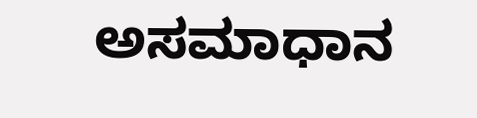ಅಸಮಾಧಾನ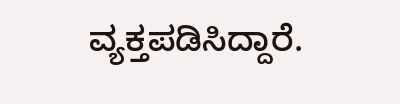ವ್ಯಕ್ತಪಡಿಸಿದ್ದಾರೆ.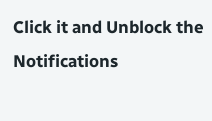Click it and Unblock the Notifications